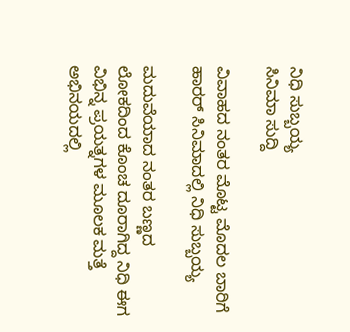ನಿಧಿ ಸುಬ್ಬಯ್ಯ
ಸಿನಿಮಾ ಸುದ್ದಿ

ವಿವಾಹದ ನಂತರ ಮೊಟ್ಟ ಮೊದಲ ಬಾರಿಗೆ ಹಾರರ್ ಸಿನಿಮಾದಲ್ಲಿ ನಿಧಿ ಸುಬ್ಬಯ್ಯ

ಮದುವೆಯಾದ ನಂತರ ಬಣ್ಣದ ಲೋಕದಿಂದ ಕೊಂಚ ದೂರಾಗಿದ್ದ ನಿಧಿ ಈಗ ವಿಭಿನ್ನ ಪ್ರಯತ್ನಗಳ ಮೂಲಕ ಮತ್ತೆ ಅಭಿನಯದಲ್ಲಿ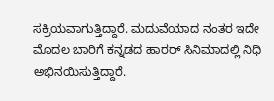ಸಕ್ರಿಯವಾಗುತ್ತಿದ್ದಾರೆ. ಮದುವೆಯಾದ ನಂತರ ಇದೇ ಮೊದಲ ಬಾರಿಗೆ ಕನ್ನಡದ ಹಾರರ್ ಸಿನಿಮಾದಲ್ಲಿ ನಿಧಿ ಅಭಿನಯಿಸುತ್ತಿದ್ದಾರೆ.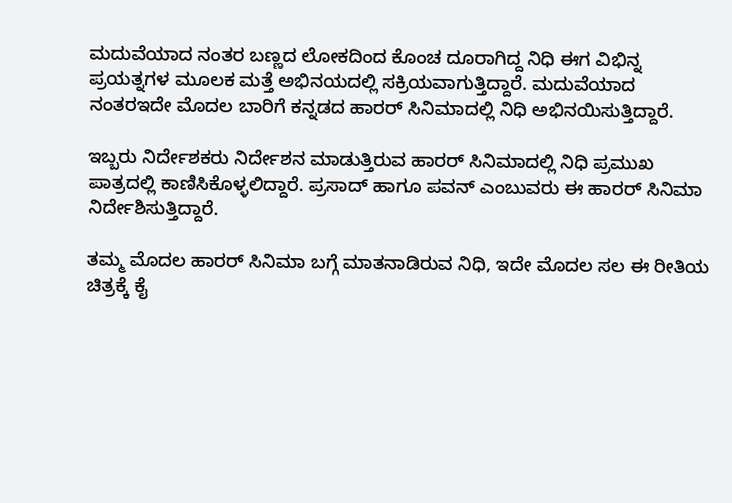ಮದುವೆಯಾದ ನಂತರ ಬಣ್ಣದ ಲೋಕದಿಂದ ಕೊಂಚ ದೂರಾಗಿದ್ದ ನಿಧಿ ಈಗ ವಿಭಿನ್ನ ಪ್ರಯತ್ನಗಳ ಮೂಲಕ ಮತ್ತೆ ಅಭಿನಯದಲ್ಲಿ ಸಕ್ರಿಯವಾಗುತ್ತಿದ್ದಾರೆ. ಮದುವೆಯಾದ ನಂತರಇದೇ ಮೊದಲ ಬಾರಿಗೆ ಕನ್ನಡದ ಹಾರರ್ ಸಿನಿಮಾದಲ್ಲಿ ನಿಧಿ ಅಭಿನಯಿಸುತ್ತಿದ್ದಾರೆ.

ಇಬ್ಬರು ನಿರ್ದೇಶಕರು ನಿರ್ದೇಶನ ಮಾಡುತ್ತಿರುವ ಹಾರರ್ ಸಿನಿಮಾದಲ್ಲಿ ನಿಧಿ ಪ್ರಮುಖ ಪಾತ್ರದಲ್ಲಿ ಕಾಣಿಸಿಕೊಳ್ಳಲಿದ್ದಾರೆ. ಪ್ರಸಾದ್ ಹಾಗೂ ಪವನ್ ಎಂಬುವರು ಈ ಹಾರರ್ ಸಿನಿಮಾ ನಿರ್ದೇಶಿಸುತ್ತಿದ್ದಾರೆ.

ತಮ್ಮ ಮೊದಲ ಹಾರರ್ ಸಿನಿಮಾ ಬಗ್ಗೆ ಮಾತನಾಡಿರುವ ನಿಧಿ, ಇದೇ ಮೊದಲ ಸಲ ಈ ರೀತಿಯ ಚಿತ್ರಕ್ಕೆ ಕೈ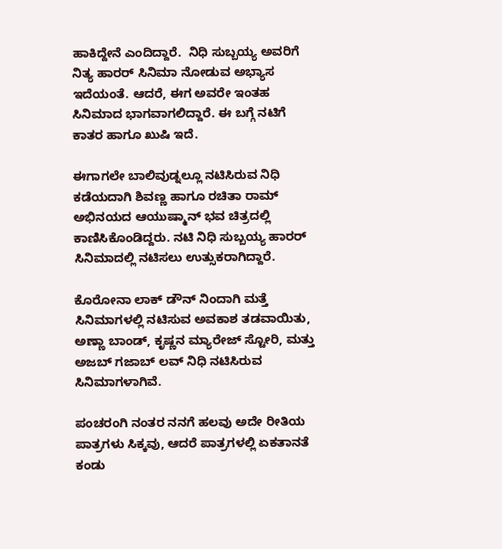ಹಾಕಿದ್ದೇನೆ ಎಂದಿದ್ದಾರೆ.  ನಿಧಿ ಸುಬ್ಬಯ್ಯ ಅವರಿಗೆ ನಿತ್ಯ ಹಾರರ್ ಸಿನಿಮಾ ನೋಡುವ ಅಭ್ಯಾಸ ಇದೆಯಂತೆ. ಆದರೆ, ಈಗ ಅವರೇ ಇಂತಹ ಸಿನಿಮಾದ ಭಾಗವಾಗಲಿದ್ದಾರೆ. ಈ ಬಗ್ಗೆ ನಟಿಗೆ ಕಾತರ ಹಾಗೂ ಖುಷಿ ಇದೆ.

ಈಗಾಗಲೇ ಬಾಲಿವುಡ್ನಲ್ಲೂ ನಟಿಸಿರುವ ನಿಧಿ ಕಡೆಯದಾಗಿ ಶಿವಣ್ಣ ಹಾಗೂ ರಚಿತಾ ರಾಮ್ ಅಭಿನಯದ ಆಯುಷ್ಮಾನ್ ಭವ ಚಿತ್ರದಲ್ಲಿ ಕಾಣಿಸಿಕೊಂಡಿದ್ದರು. ನಟಿ ನಿಧಿ ಸುಬ್ಬಯ್ಯ ಹಾರರ್ ಸಿನಿಮಾದಲ್ಲಿ ನಟಿಸಲು ಉತ್ಸುಕರಾಗಿದ್ದಾರೆ.

ಕೊರೋನಾ ಲಾಕ್ ಡೌನ್ ನಿಂದಾಗಿ ಮತ್ತೆ ಸಿನಿಮಾಗಳಲ್ಲಿ ನಟಿಸುವ ಅವಕಾಶ ತಡವಾಯಿತು, ಅಣ್ಣಾ ಬಾಂಡ್, ಕೃಷ್ಣನ ಮ್ಯಾರೇಜ್ ಸ್ಟೋರಿ, ಮತ್ತು ಅಜಬ್ ಗಜಾಬ್ ಲವ್ ನಿಧಿ ನಟಿಸಿರುವ ಸಿನಿಮಾಗಳಾಗಿವೆ.

ಪಂಚರಂಗಿ ನಂತರ ನನಗೆ ಹಲವು ಅದೇ ರೀತಿಯ ಪಾತ್ರಗಳು ಸಿಕ್ಕವು, ಆದರೆ ಪಾತ್ರಗಳಲ್ಲಿ ಏಕತಾನತೆ ಕಂಡು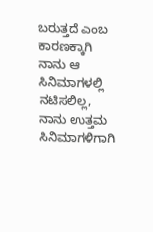ಬರುತ್ತದೆ ಎಂಬ ಕಾರಣಕ್ಕಾಗಿ ನಾನು ಆ ಸಿನಿಮಾಗಳಲ್ಲಿ ನಟಿಸಲಿಲ್ಲ,  ನಾನು ಉತ್ತಮ ಸಿನಿಮಾಗಳಿಗಾಗಿ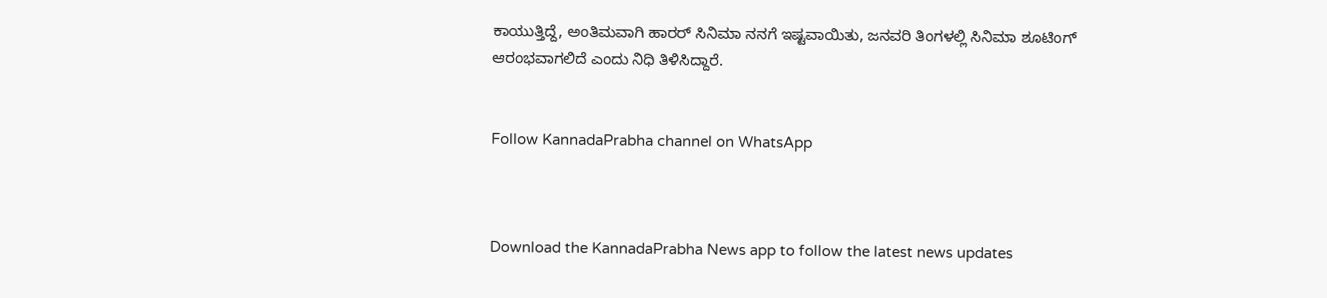ಕಾಯುತ್ತಿದ್ದೆ, ಅಂತಿಮವಾಗಿ ಹಾರರ್ ಸಿನಿಮಾ ನನಗೆ ಇಷ್ಟವಾಯಿತು, ಜನವರಿ ತಿಂಗಳಲ್ಲಿ ಸಿನಿಮಾ ಶೂಟಿಂಗ್ ಆರಂಭವಾಗಲಿದೆ ಎಂದು ನಿಧಿ ತಿಳಿಸಿದ್ದಾರೆ.


Follow KannadaPrabha channel on WhatsApp



Download the KannadaPrabha News app to follow the latest news updates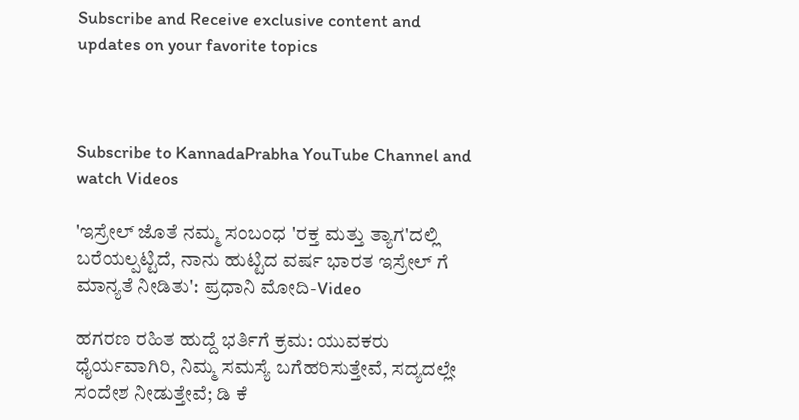Subscribe and Receive exclusive content and updates on your favorite topics



Subscribe to KannadaPrabha YouTube Channel and watch Videos

'ಇಸ್ರೇಲ್‌ ಜೊತೆ ನಮ್ಮ ಸಂಬಂಧ 'ರಕ್ತ ಮತ್ತು ತ್ಯಾಗ'ದಲ್ಲಿ ಬರೆಯಲ್ಪಟ್ಟಿದೆ, ನಾನು ಹುಟ್ಟಿದ ವರ್ಷ ಭಾರತ ಇಸ್ರೇಲ್ ಗೆ ಮಾನ್ಯತೆ ನೀಡಿತು': ಪ್ರಧಾನಿ ಮೋದಿ-Video

ಹಗರಣ ರಹಿತ ಹುದ್ದೆ ಭರ್ತಿಗೆ ಕ್ರಮ: ಯುವಕರು ಧೈರ್ಯವಾಗಿರಿ, ನಿಮ್ಮ ಸಮಸ್ಯೆ ಬಗೆಹರಿಸುತ್ತೇವೆ, ಸದ್ಯದಲ್ಲೇ ಸಂದೇಶ ನೀಡುತ್ತೇವೆ; ಡಿ ಕೆ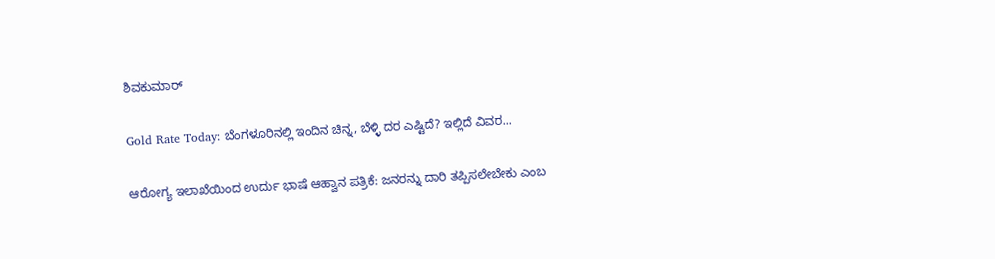ಶಿವಕುಮಾರ್

Gold Rate Today: ಬೆಂಗಳೂರಿನಲ್ಲಿ ಇಂದಿನ ಚಿನ್ನ, ಬೆಳ್ಳಿ ದರ ಎಷ್ಟಿದೆ? ಇಲ್ಲಿದೆ ವಿವರ...

ಆರೋಗ್ಯ ಇಲಾಖೆಯಿಂದ ಉರ್ದು ಭಾಷೆ ಆಹ್ವಾನ ಪತ್ರಿಕೆ: ಜನರನ್ನು ದಾರಿ ತಪ್ಪಿಸಲೇಬೇಕು ಎಂಬ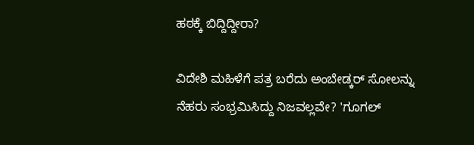ಹಠಕ್ಕೆ ಬಿದ್ದಿದ್ದೀರಾ?

ವಿದೇಶಿ ಮಹಿಳೆಗೆ ಪತ್ರ ಬರೆದು ಅಂಬೇಡ್ಕರ್ ಸೋಲನ್ನು ನೆಹರು ಸಂಭ್ರಮಿಸಿದ್ದು ನಿಜವಲ್ಲವೇ? 'ಗೂಗಲ್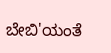ಬೇಬಿ'ಯಂತೆ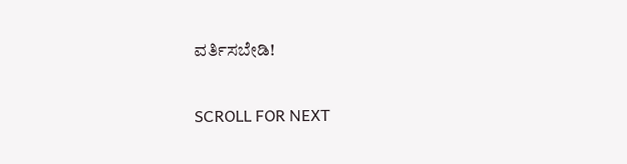ವರ್ತಿಸಬೇಡಿ!

SCROLL FOR NEXT